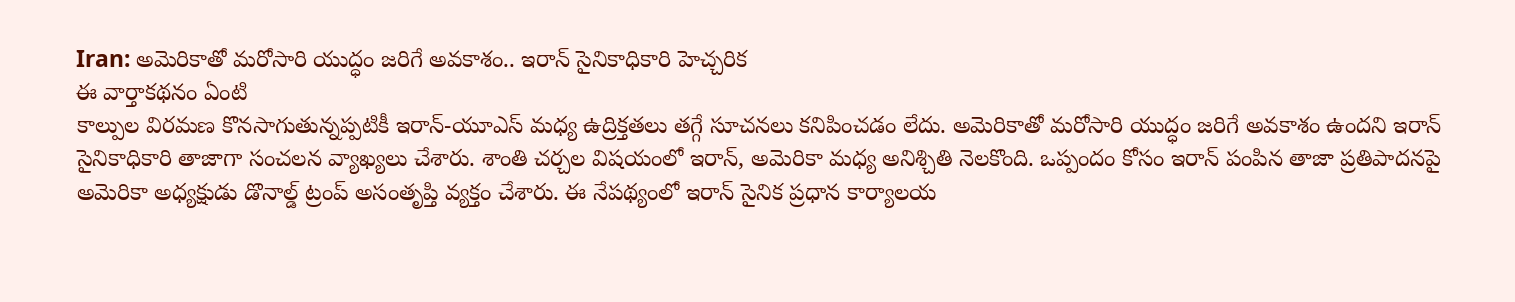Iran: అమెరికాతో మరోసారి యుద్ధం జరిగే అవకాశం.. ఇరాన్ సైనికాధికారి హెచ్చరిక
ఈ వార్తాకథనం ఏంటి
కాల్పుల విరమణ కొనసాగుతున్నప్పటికీ ఇరాన్-యూఎస్ మధ్య ఉద్రిక్తతలు తగ్గే సూచనలు కనిపించడం లేదు. అమెరికాతో మరోసారి యుద్ధం జరిగే అవకాశం ఉందని ఇరాన్ సైనికాధికారి తాజాగా సంచలన వ్యాఖ్యలు చేశారు. శాంతి చర్చల విషయంలో ఇరాన్, అమెరికా మధ్య అనిశ్చితి నెలకొంది. ఒప్పందం కోసం ఇరాన్ పంపిన తాజా ప్రతిపాదనపై అమెరికా అధ్యక్షుడు డొనాల్డ్ ట్రంప్ అసంతృప్తి వ్యక్తం చేశారు. ఈ నేపథ్యంలో ఇరాన్ సైనిక ప్రధాన కార్యాలయ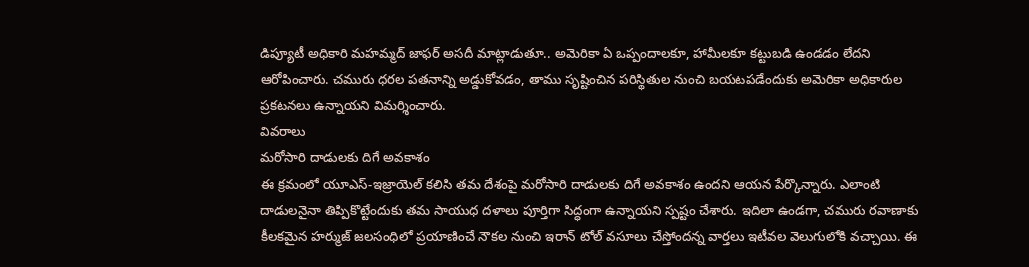డిప్యూటీ అధికారి మహమ్మద్ జాఫర్ అసదీ మాట్లాడుతూ.. అమెరికా ఏ ఒప్పందాలకూ, హామీలకూ కట్టుబడి ఉండడం లేదని ఆరోపించారు. చమురు ధరల పతనాన్ని అడ్డుకోవడం, తాము సృష్టించిన పరిస్థితుల నుంచి బయటపడేందుకు అమెరికా అధికారుల ప్రకటనలు ఉన్నాయని విమర్శించారు.
వివరాలు
మరోసారి దాడులకు దిగే అవకాశం
ఈ క్రమంలో యూఎస్-ఇజ్రాయెల్ కలిసి తమ దేశంపై మరోసారి దాడులకు దిగే అవకాశం ఉందని ఆయన పేర్కొన్నారు. ఎలాంటి దాడులనైనా తిప్పికొట్టేందుకు తమ సాయుధ దళాలు పూర్తిగా సిద్ధంగా ఉన్నాయని స్పష్టం చేశారు. ఇదిలా ఉండగా, చమురు రవాణాకు కీలకమైన హర్ముజ్ జలసంధిలో ప్రయాణించే నౌకల నుంచి ఇరాన్ టోల్ వసూలు చేస్తోందన్న వార్తలు ఇటీవల వెలుగులోకి వచ్చాయి. ఈ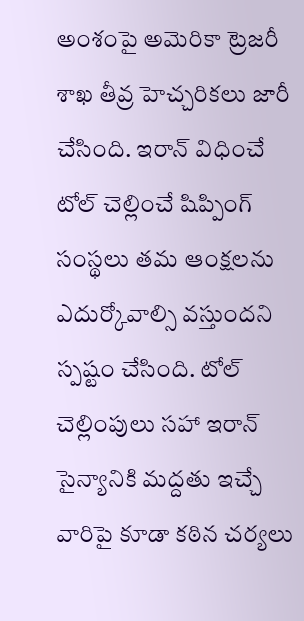అంశంపై అమెరికా ట్రెజరీ శాఖ తీవ్ర హెచ్చరికలు జారీ చేసింది. ఇరాన్ విధించే టోల్ చెల్లించే షిప్పింగ్ సంస్థలు తమ ఆంక్షలను ఎదుర్కోవాల్సి వస్తుందని స్పష్టం చేసింది. టోల్ చెల్లింపులు సహా ఇరాన్ సైన్యానికి మద్దతు ఇచ్చే వారిపై కూడా కఠిన చర్యలు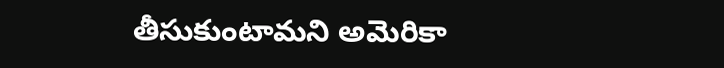తీసుకుంటామని అమెరికా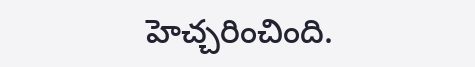హెచ్చరించింది.